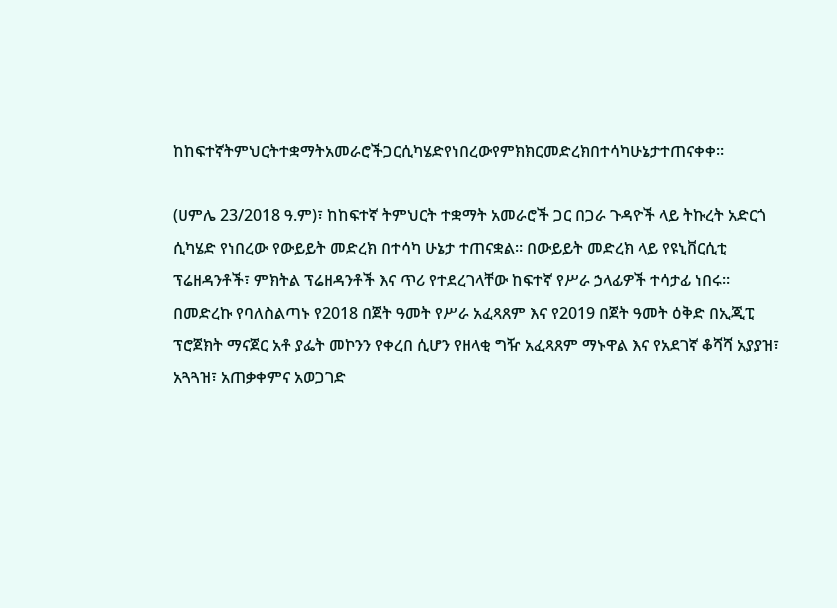ከከፍተኛትምህርትተቋማትአመራሮችጋርሲካሄድየነበረውየምክክርመድረክበተሳካሁኔታተጠናቀቀ።

(ሀምሌ 23/2018 ዓ.ም)፣ ከከፍተኛ ትምህርት ተቋማት አመራሮች ጋር በጋራ ጉዳዮች ላይ ትኩረት አድርጎ ሲካሄድ የነበረው የውይይት መድረክ በተሳካ ሁኔታ ተጠናቋል። በውይይት መድረክ ላይ የዩኒቨርሲቲ ፕሬዘዳንቶች፣ ምክትል ፕሬዘዳንቶች እና ጥሪ የተደረገላቸው ከፍተኛ የሥራ ኃላፊዎች ተሳታፊ ነበሩ።
በመድረኩ የባለስልጣኑ የ2018 በጀት ዓመት የሥራ አፈጻጸም እና የ2019 በጀት ዓመት ዕቅድ በኢጂፒ ፕሮጀክት ማናጀር አቶ ያፌት መኮንን የቀረበ ሲሆን የዘላቂ ግዥ አፈጻጸም ማኑዋል እና የአደገኛ ቆሻሻ አያያዝ፣ አጓጓዝ፣ አጠቃቀምና አወጋገድ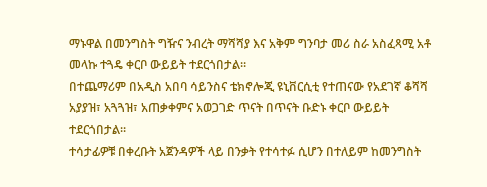ማኑዋል በመንግስት ግዥና ንብረት ማሻሻያ እና አቅም ግንባታ መሪ ስራ አስፈጻሚ አቶ መላኩ ተጓዴ ቀርቦ ውይይት ተደርጎበታል።
በተጨማሪም በአዲስ አበባ ሳይንስና ቴክኖሎጂ ዩኒቨርሲቲ የተጠናው የአደገኛ ቆሻሻ አያያዝ፣ አጓጓዝ፣ አጠቃቀምና አወጋገድ ጥናት በጥናት ቡድኑ ቀርቦ ውይይት ተደርጎበታል።
ተሳታፊዎቹ በቀረቡት አጀንዳዎች ላይ በንቃት የተሳተፉ ሲሆን በተለይም ከመንግስት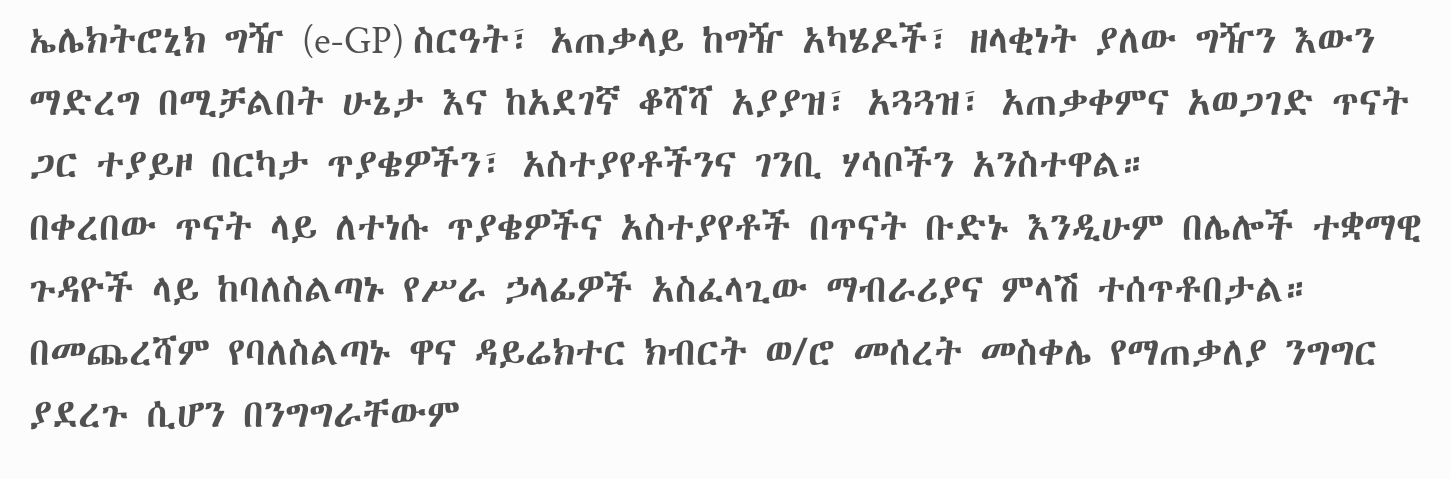ኤሌክትሮኒክ ግዥ (e-GP) ስርዓት፣ አጠቃላይ ከግዥ አካሄዶች፣ ዘላቂነት ያለው ግዥን እውን ማድረግ በሚቻልበት ሁኔታ እና ከአደገኛ ቆሻሻ አያያዝ፣ አጓጓዝ፣ አጠቃቀምና አወጋገድ ጥናት ጋር ተያይዞ በርካታ ጥያቄዎችን፣ አስተያየቶችንና ገንቢ ሃሳቦችን አንስተዋል።
በቀረበው ጥናት ላይ ለተነሱ ጥያቄዎችና አስተያየቶች በጥናት ቡድኑ እንዲሁም በሌሎች ተቋማዊ ጉዳዮች ላይ ከባለስልጣኑ የሥራ ኃላፊዎች አስፈላጊው ማብራሪያና ምላሽ ተሰጥቶበታል።
በመጨረሻም የባለስልጣኑ ዋና ዳይሬክተር ክብርት ወ/ሮ መሰረት መስቀሌ የማጠቃለያ ንግግር ያደረጉ ሲሆን በንግግራቸውም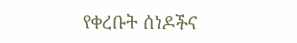የቀረቡት ሰነዶችና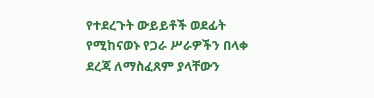የተደረጉት ውይይቶች ወደፊት የሚከናወኑ የጋራ ሥራዎችን በላቀ ደረጃ ለማስፈጸም ያላቸውን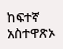ከፍተኛ አስተዋጽኦ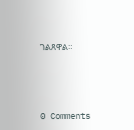ገልጸዋል።






0 Comments